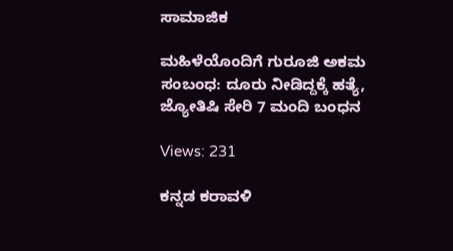ಸಾಮಾಜಿಕ

ಮಹಿಳೆಯೊಂದಿಗೆ ಗುರೂಜಿ ಅಕಮ ಸಂಬಂಧ: ದೂರು ನೀಡಿದ್ದಕ್ಕೆ ಹತ್ಯೆ, ಜ್ಯೋತಿಷಿ ಸೇರಿ 7 ಮಂದಿ ಬಂಧನ

Views: 231

ಕನ್ನಡ ಕರಾವಳಿ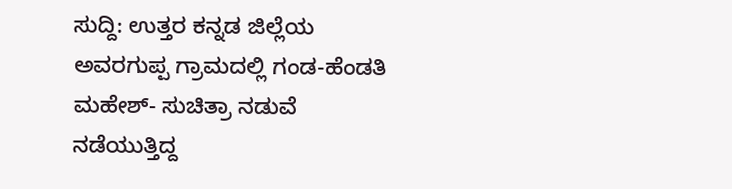ಸುದ್ದಿ: ಉತ್ತರ ಕನ್ನಡ ಜಿಲ್ಲೆಯ ಅವರಗುಪ್ಪ ಗ್ರಾಮದಲ್ಲಿ ಗಂಡ-ಹೆಂಡತಿ ಮಹೇಶ್- ಸುಚಿತ್ರಾ ನಡುವೆ ನಡೆಯುತ್ತಿದ್ದ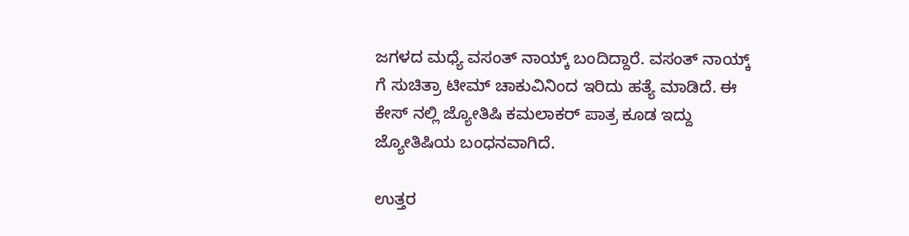ಜಗಳದ ಮಧ್ಯೆ ವಸಂತ್ ನಾಯ್ಕ್ ಬಂದಿದ್ದಾರೆ. ವಸಂತ್ ನಾಯ್ಕ್ ಗೆ ಸುಚಿತ್ರಾ ಟೀಮ್ ಚಾಕುವಿನಿಂದ ಇರಿದು ಹತ್ಯೆ ಮಾಡಿದೆ. ಈ ಕೇಸ್ ನಲ್ಲಿ ಜ್ಯೋತಿಷಿ ಕಮಲಾಕರ್ ಪಾತ್ರ ಕೂಡ ಇದ್ದು ಜ್ಯೋತಿಷಿಯ ಬಂಧನವಾಗಿದೆ.

ಉತ್ತರ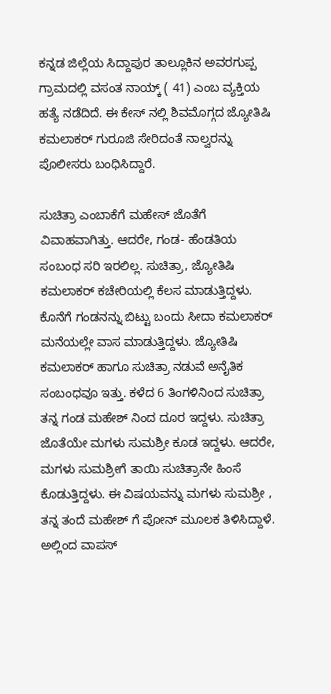ಕನ್ನಡ ಜಿಲ್ಲೆಯ ಸಿದ್ದಾಪುರ ತಾಲ್ಲೂಕಿನ ಅವರಗುಪ್ಪ ಗ್ರಾಮದಲ್ಲಿ ವಸಂತ ನಾಯ್ಕ್ ( 41) ಎಂಬ ವ್ಯಕ್ತಿಯ ಹತ್ಯೆ ನಡೆದಿದೆ. ಈ ಕೇಸ್ ನಲ್ಲಿ ಶಿವಮೊಗ್ಗದ ಜ್ಯೋತಿಷಿ ಕಮಲಾಕರ್ ಗುರೂಜಿ ಸೇರಿದಂತೆ ನಾಲ್ವರನ್ನು ಪೊಲೀಸರು ಬಂಧಿಸಿದ್ದಾರೆ.

ಸುಚಿತ್ರಾ ಎಂಬಾಕೆಗೆ ಮಹೇಸ್ ಜೊತೆಗೆ ವಿವಾಹವಾಗಿತ್ತು. ಆದರೇ, ಗಂಡ- ಹೆಂಡತಿಯ ಸಂಬಂಧ ಸರಿ ಇರಲಿಲ್ಲ. ಸುಚಿತ್ರಾ, ಜ್ಯೋತಿಷಿ ಕಮಲಾಕರ್ ಕಚೇರಿಯಲ್ಲಿ ಕೆಲಸ ಮಾಡುತ್ತಿದ್ದಳು. ಕೊನೆಗೆ ಗಂಡನನ್ನು ಬಿಟ್ಟು ಬಂದು ಸೀದಾ ಕಮಲಾಕರ್ ಮನೆಯಲ್ಲೇ ವಾಸ ಮಾಡುತ್ತಿದ್ದಳು. ಜ್ಯೋತಿಷಿ ಕಮಲಾಕರ್ ಹಾಗೂ ಸುಚಿತ್ರಾ ನಡುವೆ ಅನೈತಿಕ ಸಂಬಂಧವೂ ಇತ್ತು. ಕಳೆದ 6 ತಿಂಗಳಿನಿಂದ ಸುಚಿತ್ರಾ ತನ್ನ ಗಂಡ ಮಹೇಶ್ ನಿಂದ ದೂರ ಇದ್ದಳು. ಸುಚಿತ್ರಾ ಜೊತೆಯೇ ಮಗಳು ಸುಮಶ್ರೀ ಕೂಡ ಇದ್ದಳು. ಆದರೇ, ಮಗಳು ಸುಮಶ್ರೀಗೆ ತಾಯಿ ಸುಚಿತ್ರಾನೇ ಹಿಂಸೆ ಕೊಡುತ್ತಿದ್ದಳು. ಈ ವಿಷಯವನ್ನು ಮಗಳು ಸುಮಶ್ರೀ , ತನ್ನ ತಂದೆ ಮಹೇಶ್ ಗೆ ಪೋನ್ ಮೂಲಕ ತಿಳಿಸಿದ್ದಾಳೆ. ಅಲ್ಲಿಂದ ವಾಪಸ್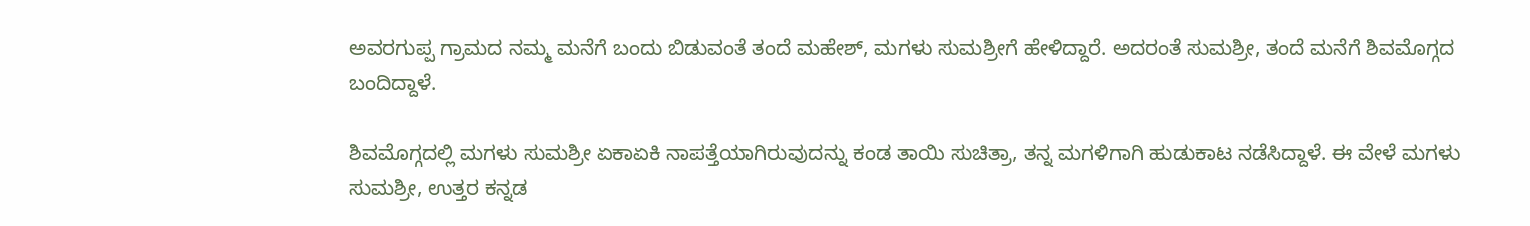ಅವರಗುಪ್ಪ ಗ್ರಾಮದ ನಮ್ಮ ಮನೆಗೆ ಬಂದು ಬಿಡುವಂತೆ ತಂದೆ ಮಹೇಶ್, ಮಗಳು ಸುಮಶ್ರೀಗೆ ಹೇಳಿದ್ದಾರೆ. ಅದರಂತೆ ಸುಮಶ್ರೀ, ತಂದೆ ಮನೆಗೆ ಶಿವಮೊಗ್ಗದ ಬಂದಿದ್ದಾಳೆ.

ಶಿವಮೊಗ್ಗದಲ್ಲಿ ಮಗಳು ಸುಮಶ್ರೀ ಏಕಾಏಕಿ ನಾಪತ್ತೆಯಾಗಿರುವುದನ್ನು ಕಂಡ ತಾಯಿ ಸುಚಿತ್ರಾ, ತನ್ನ ಮಗಳಿಗಾಗಿ ಹುಡುಕಾಟ ನಡೆಸಿದ್ದಾಳೆ. ಈ ವೇಳೆ ಮಗಳು ಸುಮಶ್ರೀ, ಉತ್ತರ ಕನ್ನಡ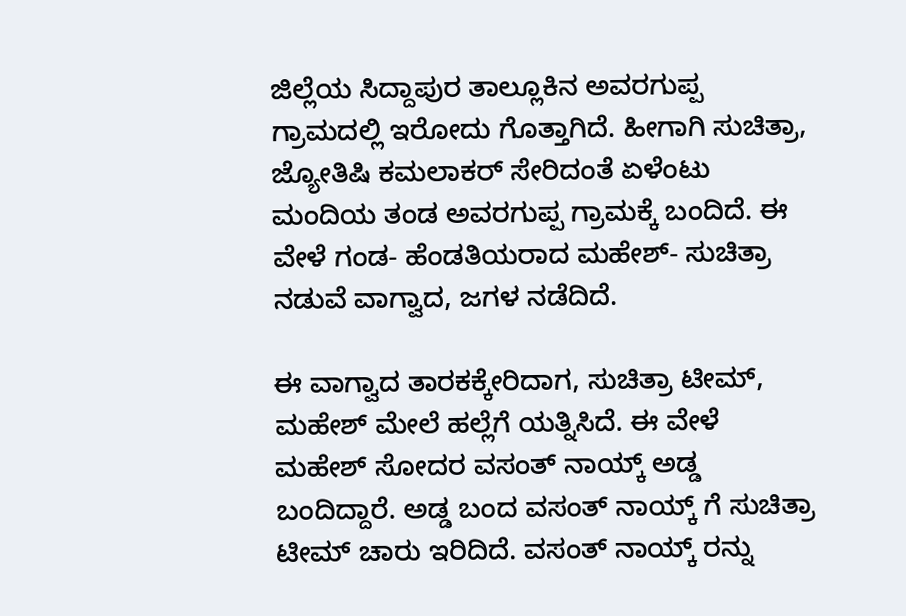ಜಿಲ್ಲೆಯ ಸಿದ್ದಾಪುರ ತಾಲ್ಲೂಕಿನ ಅವರಗುಪ್ಪ ಗ್ರಾಮದಲ್ಲಿ ಇರೋದು ಗೊತ್ತಾಗಿದೆ. ಹೀಗಾಗಿ ಸುಚಿತ್ರಾ, ಜ್ಯೋತಿಷಿ ಕಮಲಾಕರ್ ಸೇರಿದಂತೆ ಏಳೆಂಟು ಮಂದಿಯ ತಂಡ ಅವರಗುಪ್ಪ ಗ್ರಾಮಕ್ಕೆ ಬಂದಿದೆ. ಈ ವೇಳೆ ಗಂಡ- ಹೆಂಡತಿಯರಾದ ಮಹೇಶ್- ಸುಚಿತ್ರಾ ನಡುವೆ ವಾಗ್ವಾದ, ಜಗಳ ನಡೆದಿದೆ.

ಈ ವಾಗ್ವಾದ ತಾರಕಕ್ಕೇರಿದಾಗ, ಸುಚಿತ್ರಾ ಟೀಮ್, ಮಹೇಶ್ ಮೇಲೆ ಹಲ್ಲೆಗೆ ಯತ್ನಿಸಿದೆ. ಈ ವೇಳೆ ಮಹೇಶ್ ಸೋದರ ವಸಂತ್ ನಾಯ್ಕ್ ಅಡ್ಡ ಬಂದಿದ್ದಾರೆ. ಅಡ್ಡ ಬಂದ ವಸಂತ್ ನಾಯ್ಕ್ ಗೆ ಸುಚಿತ್ರಾ ಟೀಮ್ ಚಾರು ಇರಿದಿದೆ. ವಸಂತ್ ನಾಯ್ಕ್ ರನ್ನು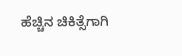ಹೆಚ್ಚಿನ ಚಿಕಿತ್ಸೆಗಾಗಿ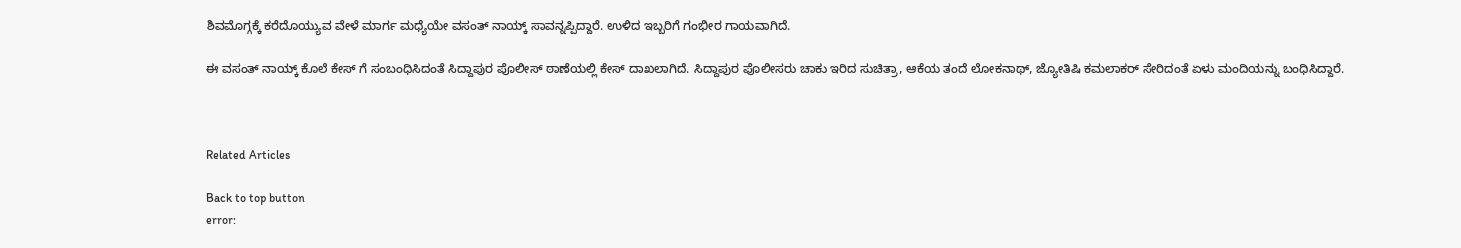ಶಿವಮೊಗ್ಗಕ್ಕೆ ಕರೆದೊಯ್ಯುವ ವೇಳೆ ಮಾರ್ಗ ಮಧ್ಯೆಯೇ ವಸಂತ್ ನಾಯ್ಕ್ ಸಾವನ್ನಪ್ಪಿದ್ದಾರೆ. ಉಳಿದ ಇಬ್ಬರಿಗೆ ಗಂಭೀರ ಗಾಯವಾಗಿದೆ.

ಈ ವಸಂತ್ ನಾಯ್ಕ್ ಕೊಲೆ ಕೇಸ್ ಗೆ ಸಂಬಂಧಿಸಿದಂತೆ ಸಿದ್ದಾಪುರ ಪೊಲೀಸ್ ಠಾಣೆಯಲ್ಲಿ ಕೇಸ್ ದಾಖಲಾಗಿದೆ. ಸಿದ್ದಾಪುರ ಪೊಲೀಸರು ಚಾಕು ಇರಿದ ಸುಚಿತ್ರಾ, ಆಕೆಯ ತಂದೆ ಲೋಕನಾಥ್, ಜ್ಯೋತಿಷಿ ಕಮಲಾಕರ್ ಸೇರಿದಂತೆ ಏಳು ಮಂದಿಯನ್ನು ಬಂಧಿಸಿದ್ದಾರೆ.



Related Articles

Back to top button
error: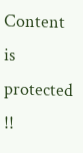Content is protected !!